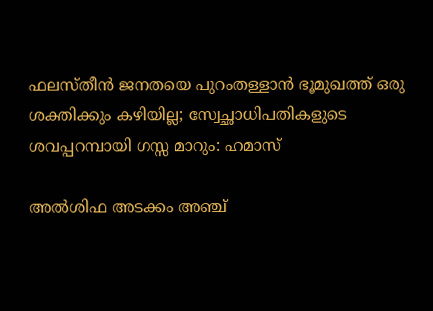ഫലസ്തീൻ ജനതയെ പുറംതള്ളാൻ ഭൂമുഖത്ത് ഒരു ശക്തിക്കും കഴിയില്ല; സ്വേച്ഛാധിപതികളുടെ ശവപ്പറമ്പായി ഗസ്സ മാറും: ഹമാസ്

അൽശിഫ അടക്കം അഞ്ച്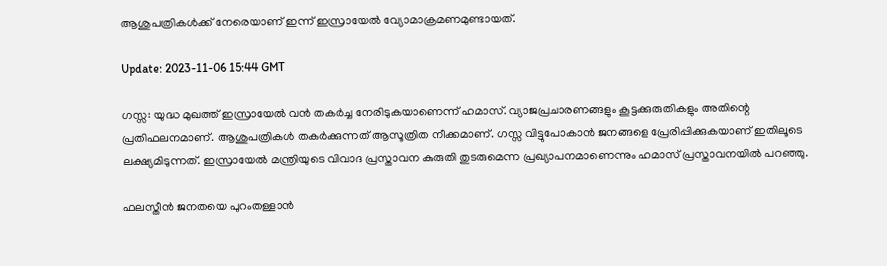ആശുപത്രികൾക്ക് നേരെയാണ് ഇന്ന് ഇസ്രായേൽ വ്യോമാക്രമണമുണ്ടായത്.

Update: 2023-11-06 15:44 GMT

ഗസ്സ: യുദ്ധ മുഖത്ത് ഇസ്രായേൽ വൻ തകർച്ച നേരിടുകയാണെന്ന് ഹമാസ്. വ്യാജപ്രചാരണങ്ങളും കൂട്ടക്കുരുതികളും അതിന്റെ പ്രതിഫലനമാണ്. ആശുപത്രികൾ തകർക്കുന്നത് ആസൂത്രിത നീക്കമാണ്. ഗസ്സ വിട്ടുപോകാൻ ജനങ്ങളെ പ്രേരിപ്പിക്കുകയാണ് ഇതിലൂടെ ലക്ഷ്യമിടുന്നത്. ഇസ്രായേൽ മന്ത്രിയുടെ വിവാദ പ്രസ്താവന കുരുതി തുടരുമെന്ന പ്രഖ്യാപനമാണെന്നും ഹമാസ് പ്രസ്താവനയിൽ പറഞ്ഞു.

ഫലസ്തീൻ ജനതയെ പുറംതള്ളാൻ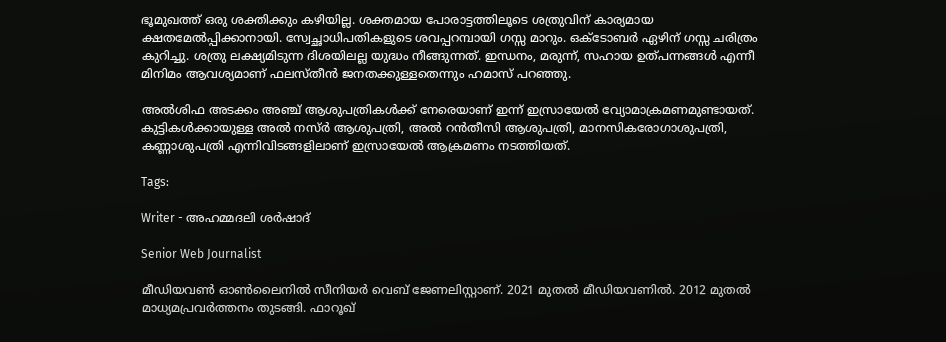ഭൂമുഖത്ത് ഒരു ശക്തിക്കും കഴിയില്ല. ശക്തമായ പോരാട്ടത്തിലൂടെ ശത്രുവിന് കാര്യമായ ക്ഷതമേൽപ്പിക്കാനായി. സ്വേച്ഛാധിപതികളുടെ ശവപ്പറമ്പായി ഗസ്സ മാറും. ഒക്ടോബർ ഏഴിന് ഗസ്സ ചരിത്രം കുറിച്ചു. ശത്രു ലക്ഷ്യമിടുന്ന ദിശയിലല്ല യുദ്ധം നീങ്ങുന്നത്. ഇന്ധനം, മരുന്ന്, സഹായ ഉത്പന്നങ്ങൾ എന്നീ മിനിമം ആവശ്യമാണ് ഫലസ്തീൻ ജനതക്കുള്ളതെന്നും ഹമാസ് പറഞ്ഞു.

അൽശിഫ അടക്കം അഞ്ച് ആശുപത്രികൾക്ക് നേരെയാണ് ഇന്ന് ഇസ്രായേൽ വ്യോമാക്രമണമുണ്ടായത്. കുട്ടികൾക്കായുള്ള അൽ നസ്ർ ആശുപത്രി, അൽ റൻതീസി ആശുപത്രി, മാനസികരോഗാശുപത്രി, കണ്ണാശുപത്രി എന്നിവിടങ്ങളിലാണ് ഇസ്രായേൽ ആക്രമണം നടത്തിയത്.

Tags:

Writer - അഹമ്മദലി ശര്‍ഷാദ്

Senior Web Journalist

മീഡിയവൺ ഓൺലൈനിൽ സീനിയർ വെബ് ജേണലിസ്റ്റാണ്. 2021 മുതൽ മീഡിയവണിൽ. 2012 മുതൽ മാധ്യമപ്രവർത്തനം തുടങ്ങി. ഫാറൂഖ്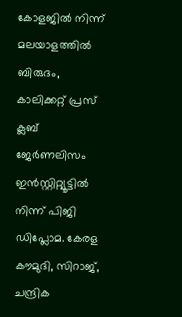കോളജിൽ നിന്ന് മലയാളത്തിൽ ബിരുദം, കാലിക്കറ്റ് പ്രസ് ക്ലബ് ജേർണലിസം ഇൻസ്റ്റിറ്റ്യൂട്ടിൽ നിന്ന് പിജി ഡിപ്ലോമ. കേരള കൗമുദി, സിറാജ്, ചന്ദ്രിക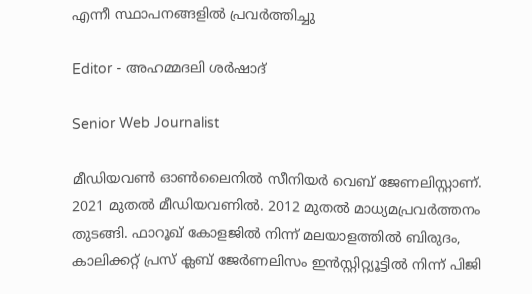എന്നീ സ്ഥാപനങ്ങളിൽ പ്രവർത്തിച്ചു

Editor - അഹമ്മദലി ശര്‍ഷാദ്

Senior Web Journalist

മീഡിയവൺ ഓൺലൈനിൽ സീനിയർ വെബ് ജേണലിസ്റ്റാണ്. 2021 മുതൽ മീഡിയവണിൽ. 2012 മുതൽ മാധ്യമപ്രവർത്തനം തുടങ്ങി. ഫാറൂഖ് കോളജിൽ നിന്ന് മലയാളത്തിൽ ബിരുദം, കാലിക്കറ്റ് പ്രസ് ക്ലബ് ജേർണലിസം ഇൻസ്റ്റിറ്റ്യൂട്ടിൽ നിന്ന് പിജി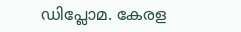ഡിപ്ലോമ. കേരള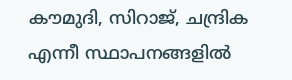കൗമുദി, സിറാജ്, ചന്ദ്രിക എന്നീ സ്ഥാപനങ്ങളിൽ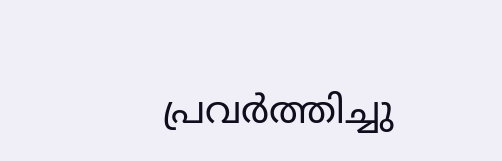പ്രവർത്തിച്ചു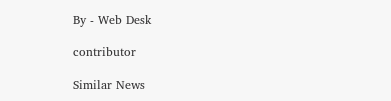By - Web Desk

contributor

Similar News